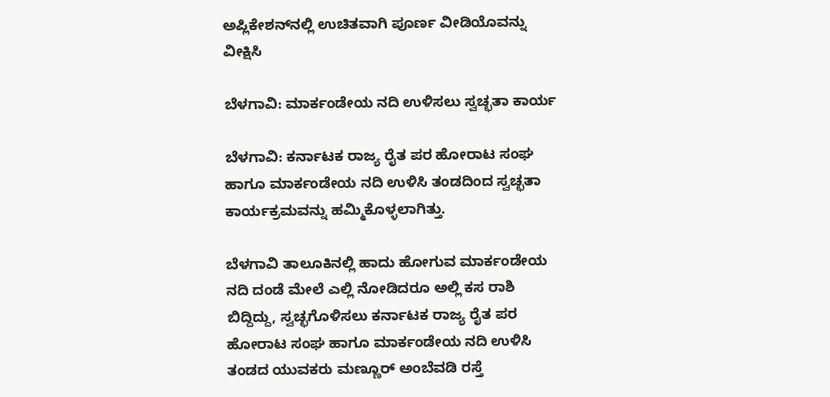ಅಪ್ಲಿಕೇಶನ್‌ನಲ್ಲಿ ಉಚಿತವಾಗಿ ಪೂರ್ಣ ವೀಡಿಯೊವನ್ನು ವೀಕ್ಷಿಸಿ

ಬೆಳಗಾವಿ: ಮಾರ್ಕಂಡೇಯ ನದಿ ಉಳಿಸಲು ಸ್ವಚ್ಛತಾ ಕಾರ್ಯ

ಬೆಳಗಾವಿ: ಕರ್ನಾಟಕ ರಾಜ್ಯ ರೈತ ಪರ ಹೋರಾಟ ಸಂಘ ಹಾಗೂ ಮಾರ್ಕಂಡೇಯ ನದಿ ಉಳಿಸಿ ತಂಡದಿಂದ ಸ್ವಚ್ಛತಾ ಕಾರ್ಯಕ್ರಮವನ್ನು ಹಮ್ಮಿಕೊಳ್ಳಲಾಗಿತ್ತು.

ಬೆಳಗಾವಿ ತಾಲೂಕಿನಲ್ಲಿ ಹಾದು ಹೋಗುವ ಮಾರ್ಕಂಡೇಯ ನದಿ ದಂಡೆ ಮೇಲೆ ಎಲ್ಲಿ ನೋಡಿದರೂ ಅಲ್ಲಿ ಕಸ ರಾಶಿ ಬಿದ್ದಿದ್ದು, ಸ್ವಚ್ಛಗೊಳಿಸಲು ಕರ್ನಾಟಕ ರಾಜ್ಯ ರೈತ ಪರ ಹೋರಾಟ ಸಂಘ ಹಾಗೂ ಮಾರ್ಕಂಡೇಯ ನದಿ ಉಳಿಸಿ ತಂಡದ ಯುವಕರು ಮಣ್ಣೂರ್ ಅಂಬೆವಡಿ ರಸ್ತೆ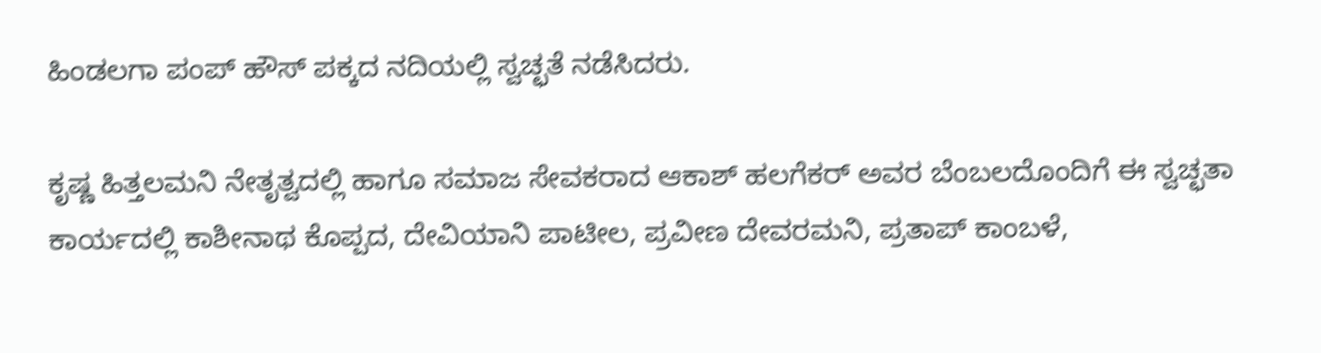ಹಿಂಡಲಗಾ ಪಂಪ್ ಹೌಸ್ ಪಕ್ಕದ ನದಿಯಲ್ಲಿ ಸ್ವಚ್ಛತೆ ನಡೆಸಿದರು.

ಕೃಷ್ಣ ಹಿತ್ತಲಮನಿ ನೇತೃತ್ವದಲ್ಲಿ ಹಾಗೂ ಸಮಾಜ ಸೇವಕರಾದ ಆಕಾಶ್ ಹಲಗೆಕರ್ ಅವರ ಬೆಂಬಲದೊಂದಿಗೆ ಈ ಸ್ವಚ್ಛತಾ ಕಾರ್ಯದಲ್ಲಿ ಕಾಶೀನಾಥ ಕೊಪ್ಪದ, ದೇವಿಯಾನಿ ಪಾಟೀಲ, ಪ್ರವೀಣ ದೇವರಮನಿ, ಪ್ರತಾಪ್ ಕಾಂಬಳೆ,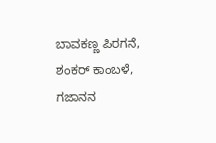ಬಾವಕಣ್ಣ ಪಿರಗನೆ, ಶಂಕರ್ ಕಾಂಬಳೆ, ಗಜಾನನ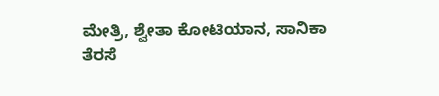ಮೇತ್ರಿ, ಶ್ವೇತಾ ಕೋಟಿಯಾನ, ಸಾನಿಕಾ ತೆರಸೆ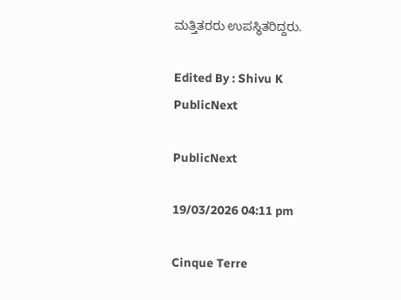ಮತ್ತಿತರರು ಉಪಸ್ಥಿತರಿದ್ದರು.

Edited By : Shivu K
PublicNext

PublicNext

19/03/2026 04:11 pm

Cinque Terre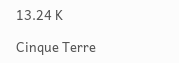13.24 K

Cinque Terre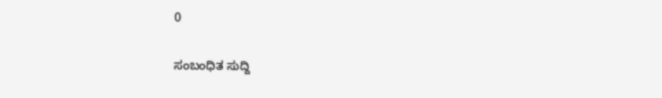0

ಸಂಬಂಧಿತ ಸುದ್ದಿ